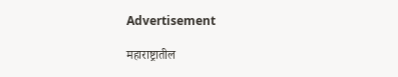Advertisement

महाराष्ट्रातील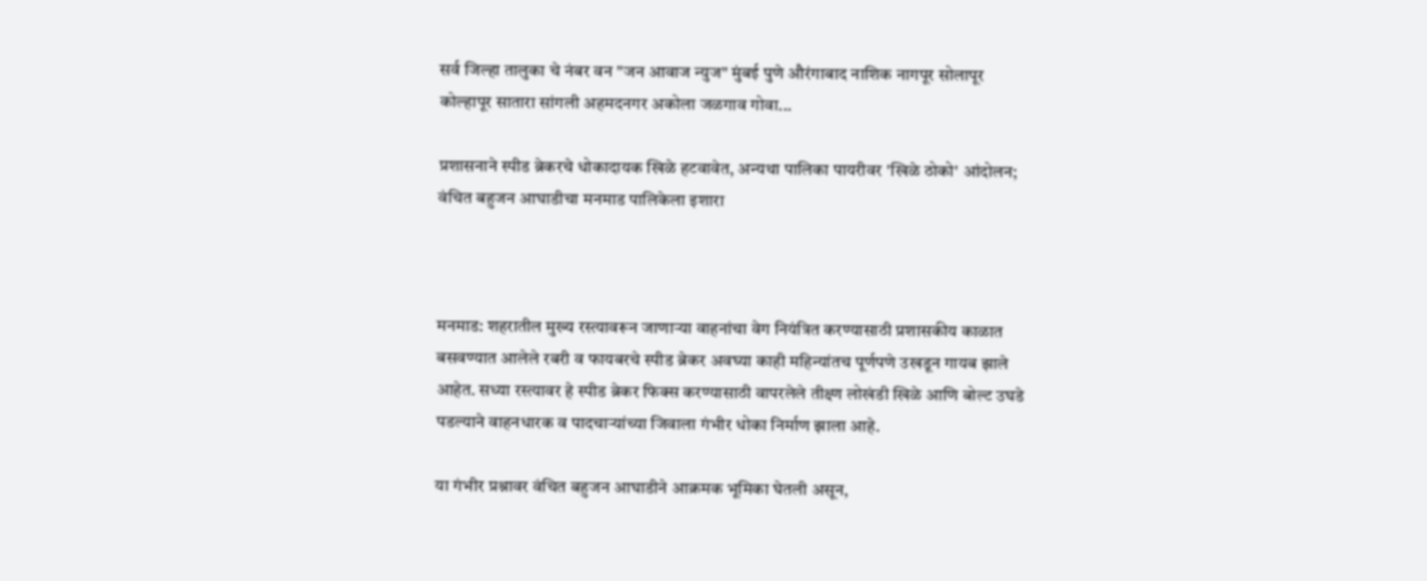सर्व जिल्हा तालुका चे नंबर वन "जन आवाज न्युज" मुंबई पुणे औरंगाबाद नाशिक नागपूर सोलापूर कोल्हापूर सातारा सांगली अहमदनगर अकोला जळगाव गोवा...

प्रशासनाने स्पीड ब्रेकरचे धोकादायक खिळे हटवावेत, अन्यथा पालिका पायरीवर 'खिळे ठोको' आंदोलन; वंचित बहुजन आघाडीचा मनमाड पालिकेला इशारा



मनमाड: शहरातील मुख्य रस्त्यावरून जाणाऱ्या वाहनांचा वेग नियंत्रित करण्यासाठी प्रशासकीय काळात बसवण्यात आलेले रबरी व फायबरचे स्पीड ब्रेकर अवघ्या काही महिन्यांतच पूर्णपणे उखडून गायब झाले आहेत. सध्या रस्त्यावर हे स्पीड ब्रेकर फिक्स करण्यासाठी वापरलेले तीक्ष्ण लोखंडी खिळे आणि बोल्ट उघडे पडल्याने वाहनधारक व पादचाऱ्यांच्या जिवाला गंभीर धोका निर्माण झाला आहे.

या गंभीर प्रश्नावर वंचित बहुजन आघाडीने आक्रमक भूमिका घेतली असून,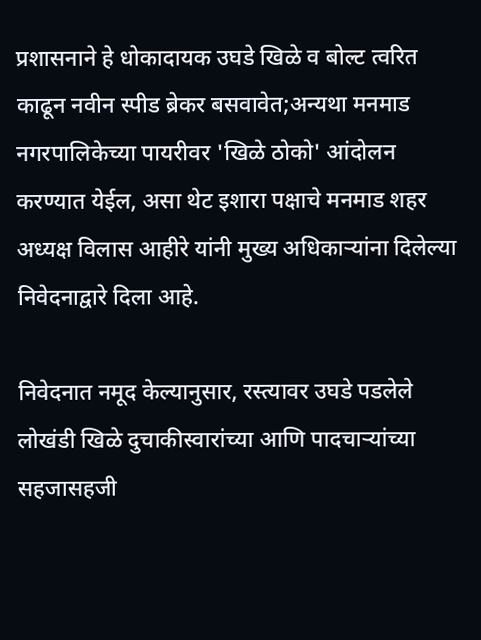प्रशासनाने हे धोकादायक उघडे खिळे व बोल्ट त्वरित काढून नवीन स्पीड ब्रेकर बसवावेत;अन्यथा मनमाड नगरपालिकेच्या पायरीवर 'खिळे ठोको' आंदोलन करण्यात येईल, असा थेट इशारा पक्षाचे मनमाड शहर अध्यक्ष विलास आहीरे यांनी मुख्य अधिकाऱ्यांना दिलेल्या निवेदनाद्वारे दिला आहे.

निवेदनात नमूद केल्यानुसार, रस्त्यावर उघडे पडलेले लोखंडी खिळे दुचाकीस्वारांच्या आणि पादचाऱ्यांच्या सहजासहजी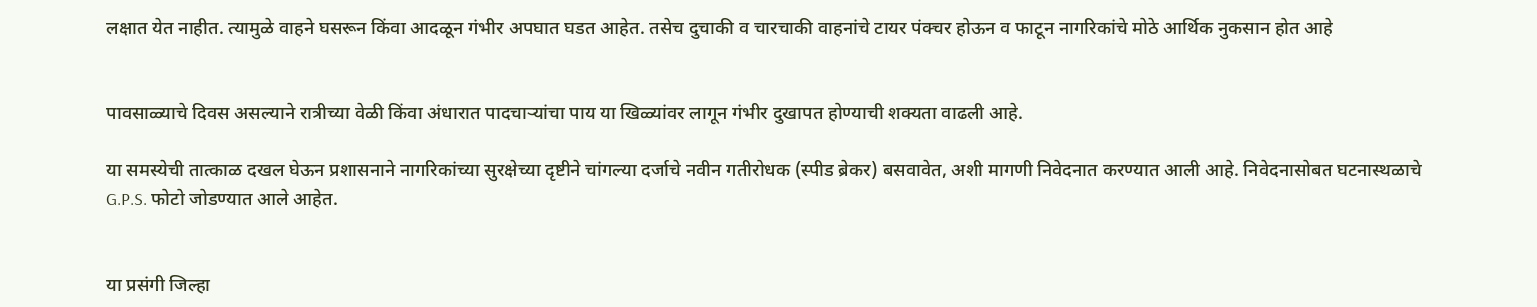लक्षात येत नाहीत. त्यामुळे वाहने घसरून किंवा आदळून गंभीर अपघात घडत आहेत. तसेच दुचाकी व चारचाकी वाहनांचे टायर पंक्चर होऊन व फाटून नागरिकांचे मोठे आर्थिक नुकसान होत आहे


पावसाळ्याचे दिवस असल्याने रात्रीच्या वेळी किंवा अंधारात पादचाऱ्यांचा पाय या खिळ्यांवर लागून गंभीर दुखापत होण्याची शक्यता वाढली आहे.

या समस्येची तात्काळ दखल घेऊन प्रशासनाने नागरिकांच्या सुरक्षेच्या दृष्टीने चांगल्या दर्जाचे नवीन गतीरोधक (स्पीड ब्रेकर) बसवावेत, अशी मागणी निवेदनात करण्यात आली आहे. निवेदनासोबत घटनास्थळाचे G.P.S. फोटो जोडण्यात आले आहेत.


या प्रसंगी जिल्हा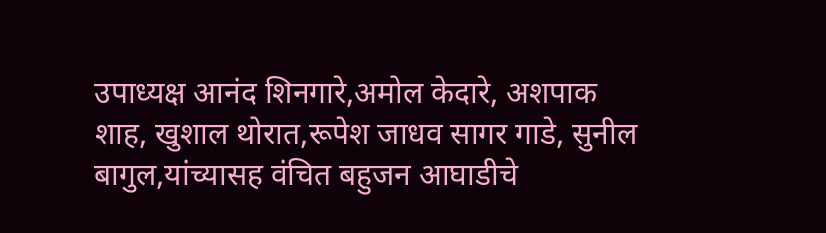उपाध्यक्ष आनंद शिनगारे,अमोल केदारे, अशपाक शाह, खुशाल थोरात,रूपेश जाधव सागर गाडे, सुनील बागुल,यांच्यासह वंचित बहुजन आघाडीचे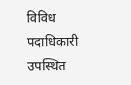विविध पदाधिकारी उपस्थित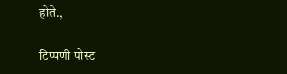होते.,

टिप्पणी पोस्ट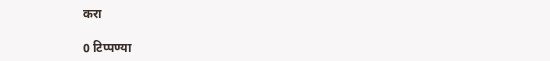करा

0 टिप्पण्या